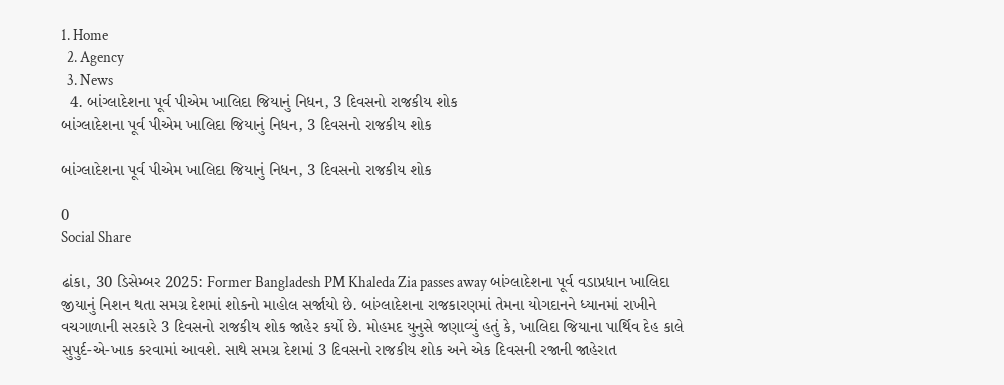1. Home
  2. Agency
  3. News
  4. બાંગ્લાદેશના પૂર્વ પીએમ ખાલિદા જિયાનું નિધન, 3 દિવસનો રાજકીય શોક
બાંગ્લાદેશના પૂર્વ પીએમ ખાલિદા જિયાનું નિધન, 3 દિવસનો રાજકીય શોક

બાંગ્લાદેશના પૂર્વ પીએમ ખાલિદા જિયાનું નિધન, 3 દિવસનો રાજકીય શોક

0
Social Share

ઢાંકા, 30 ડિસેમ્બર 2025: Former Bangladesh PM Khaleda Zia passes away બાંગ્લાદેશના પૂર્વ વડાપ્રધાન ખાલિદા જીયાનું નિશન થતા સમગ્ર દેશમાં શોકનો માહોલ સર્જાયો છે. બાંગ્લાદેશના રાજકારણમાં તેમના યોગદાનને ધ્યાનમાં રાખીને વચગાળાની સરકારે 3 દિવસનો રાજકીય શોક જાહેર કર્યો છે. મોહમદ યુનુસે જણાવ્યું હતું કે, ખાલિદા જિયાના પાર્થિવ દેહ કાલે સુપુર્દ-એ-ખાક કરવામાં આવશે. સાથે સમગ્ર દેશમાં 3 દિવસનો રાજકીય શોક અને એક દિવસની રજાની જાહેરાત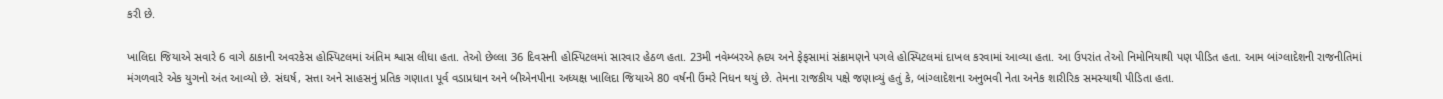કરી છે.

ખાલિદા જિયાએ સવારે 6 વાગે ઠાકાની અવરકેસ હોસ્પિટલમાં અંતિમ શ્વાસ લીધા હતા. તેઓ છેલ્લા 36 દિવસની હોસ્પિટલમાં સારવાર હેઠળ હતા. 23મી નવેમ્બરએ હ્રદય અને ફેફસામાં સંક્રામણને પગલે હોસ્પિટલમાં દાખલ કરવામાં આવ્યા હતા. આ ઉપરાંત તેઓ નિમોનિયાથી પણ પીડિત હતા. આમ બાંગ્લાદેશની રાજનીતિમાં મંગળવારે એક યુગનો અંત આવ્યો છે. સંઘર્ષ, સત્તા અને સાહસનું પ્રતિક ગણાતા પૂર્વ વડાપ્રધાન અને બીએનપીના અધ્યક્ષ ખાલિદા જિયાએ 80 વર્ષની ઉંમરે નિધન થયું છે. તેમના રાજકીય પક્ષે જણાવ્યું હતું કે, બાંગ્લાદેશના અનુભવી નેતા અનેક શારીરિક સમસ્યાથી પીડિતા હતા.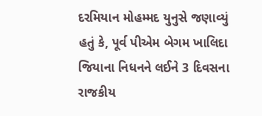દરમિયાન મોહમ્મદ યુનુસે જણાવ્યું હતું કે, પૂર્વ પીએમ બેગમ ખાલિદા જિયાના નિધનને લઈને 3 દિવસના રાજકીય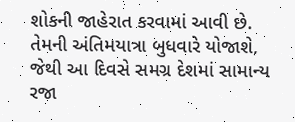શોકની જાહેરાત કરવામાં આવી છે. તેમની અંતિમયાત્રા બુધવારે યોજાશે, જેથી આ દિવસે સમગ્ર દેશમાં સામાન્ય રજા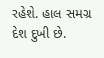રહેશે. હાલ સમગ્ર દેશ દુખી છે.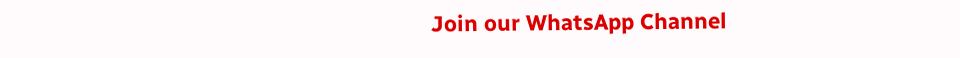Join our WhatsApp Channel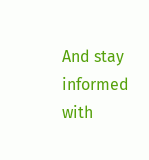And stay informed with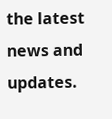the latest news and updates.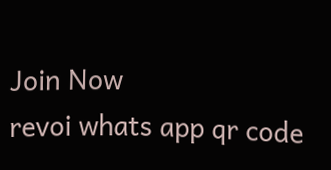Join Now
revoi whats app qr code